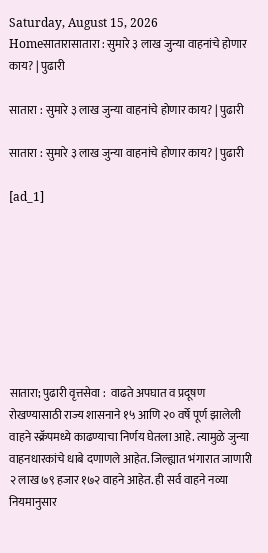Saturday, August 15, 2026
Homeसातारासातारा : सुमारे ३ लाख जुन्या वाहनांचे होणार काय? | पुढारी

सातारा : सुमारे ३ लाख जुन्या वाहनांचे होणार काय? | पुढारी

सातारा : सुमारे ३ लाख जुन्या वाहनांचे होणार काय? | पुढारी

[ad_1]








सातारा; पुढारी वृत्तसेवा :  वाढते अपघात व प्रदूषण रोखण्यासाठी राज्य शासनाने १५ आणि २० वर्षे पूर्ण झालेली वाहने स्क्रॅपमध्ये काढण्याचा निर्णय घेतला आहे. त्यामुळे जुन्या वाहनधारकांचे धाबे दणाणले आहेत. जिल्ह्यात भंगारात जाणारी २ लाख ७९ हजार १७२ वाहने आहेत. ही सर्व वाहने नव्या नियमानुसार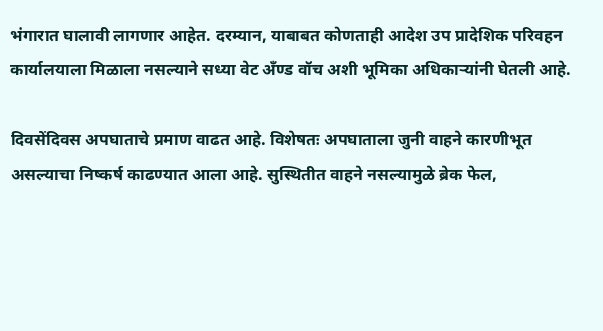भंगारात घालावी लागणार आहेत. दरम्यान, याबाबत कोणताही आदेश उप प्रादेशिक परिवहन कार्यालयाला मिळाला नसल्याने सध्या वेट अँण्ड वॉच अशी भूमिका अधिकाऱ्यांनी घेतली आहे.

दिवसेंदिवस अपघाताचे प्रमाण वाढत आहे. विशेषतः अपघाताला जुनी वाहने कारणीभूत असल्याचा निष्कर्ष काढण्यात आला आहे. सुस्थितीत वाहने नसल्यामुळे ब्रेक फेल,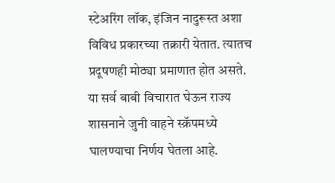स्टेअरिंग लॉक, इंजिन नादुरूस्त अशा विविध प्रकारच्या तक्रारी येतात. त्यातच प्रदूषणही मोठ्या प्रमाणात होत असते. या सर्व बाबी विचारात घेऊन राज्य शासनाने जुनी वाहने स्क्रॅपमध्ये घालण्याचा निर्णय घेतला आहे.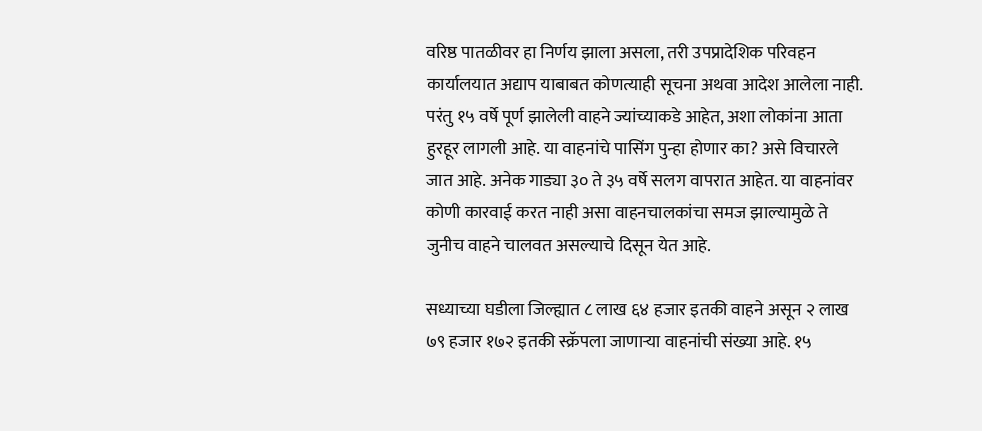वरिष्ठ पातळीवर हा निर्णय झाला असला, तरी उपप्रादेशिक परिवहन कार्यालयात अद्याप याबाबत कोणत्याही सूचना अथवा आदेश आलेला नाही. परंतु १५ वर्षे पूर्ण झालेली वाहने ज्यांच्याकडे आहेत, अशा लोकांना आता हुरहूर लागली आहे. या वाहनांचे पासिंग पुन्हा होणार का? असे विचारले जात आहे. अनेक गाड्या ३० ते ३५ वर्षे सलग वापरात आहेत. या वाहनांवर कोणी कारवाई करत नाही असा वाहनचालकांचा समज झाल्यामुळे ते जुनीच वाहने चालवत असल्याचे दिसून येत आहे.

सध्याच्या घडीला जिल्ह्यात ८ लाख ६४ हजार इतकी वाहने असून २ लाख ७९ हजार १७२ इतकी स्क्रॅपला जाणाऱ्या वाहनांची संख्या आहे. १५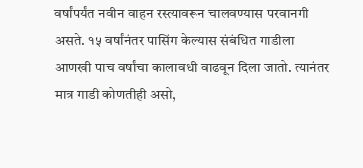वर्षांपर्यंत नवीन वाहन रस्त्यावरून चालवण्यास परवानगी असते. १५ वर्षांनंतर पासिंग केल्यास संबंधित गाडीला आणखी पाच वर्षांचा कालावधी वाढवून दिला जातो. त्यानंतर मात्र गाडी कोणतीही असो,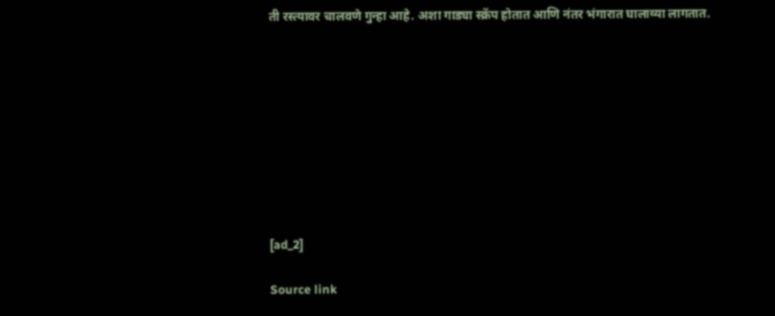ती रस्त्यावर चालवणे गुन्हा आहे. अशा गाड्या स्क्रॅप होतात आणि नंतर भंगारात घालाव्या लागतात.









[ad_2]

Source link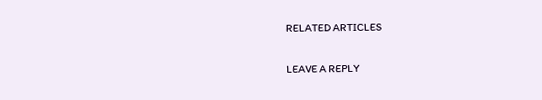RELATED ARTICLES

LEAVE A REPLY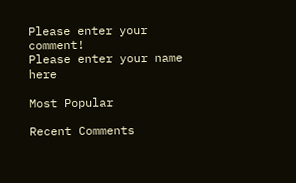Please enter your comment!
Please enter your name here

Most Popular

Recent Comments